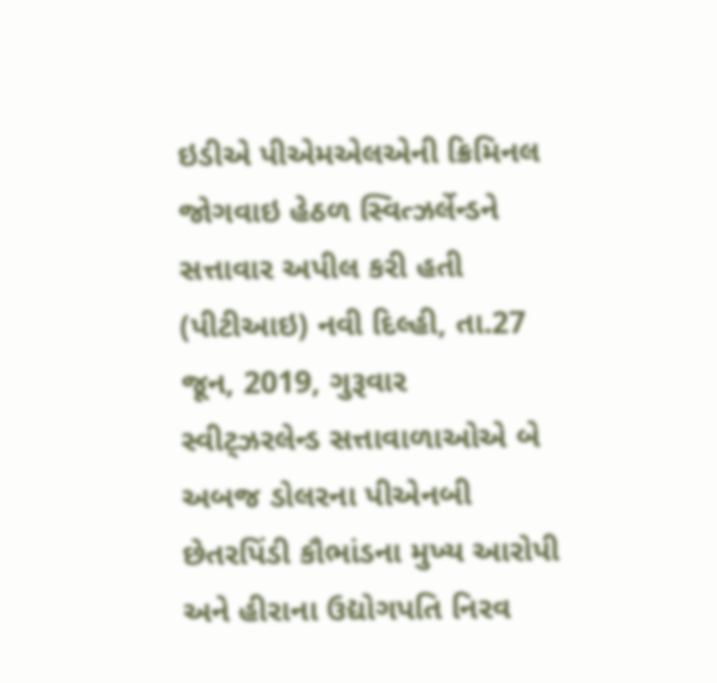ઇડીએ પીએમએલએની ક્રિમિનલ જોગવાઇ હેઠળ સ્વિત્ઝર્લેન્ડને સત્તાવાર અપીલ કરી હતી
(પીટીઆઇ) નવી દિલ્હી, તા.27 જૂન, 2019, ગુરૂવાર
સ્વીટ્ઝરલેન્ડ સત્તાવાળાઓએ બે અબજ ડોલરના પીએનબી છેતરપિંડી કૌભાંડના મુખ્ય આરોપી અને હીરાના ઉદ્યોગપતિ નિરવ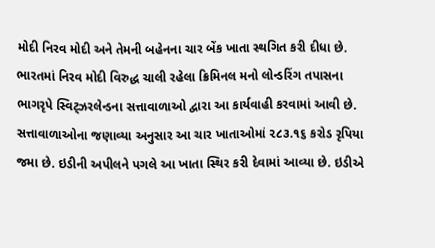મોદી નિરવ મોદી અને તેમની બહેનના ચાર બેંક ખાતા સ્થગિત કરી દીધા છે.
ભારતમાં નિરવ મોદી વિરુદ્ધ ચાલી રહેલા ક્રિમિનલ મનો લોન્ડરિંગ તપાસના ભાગરૃપે સ્વિટ્ઝરલેન્ડના સત્તાવાળાઓ દ્વારા આ કાર્યવાહી કરવામાં આવી છે. સત્તાવાળાઓના જણાવ્યા અનુસાર આ ચાર ખાતાઓમાં ૨૮૩.૧૬ કરોડ રૃપિયા જમા છે. ઇડીની અપીલને પગલે આ ખાતા સ્થિર કરી દેવામાં આવ્યા છે. ઇડીએ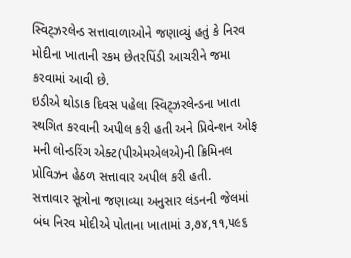સ્વિટ્ઝરલેન્ડ સત્તાવાળાઓને જણાવ્યું હતું કે નિરવ મોદીના ખાતાની રકમ છેતરપિંડી આચરીને જમા કરવામાં આવી છે.
ઇડીએ થોડાક દિવસ પહેલા સ્વિટ્ઝરલેન્ડના ખાતા સ્થગિત કરવાની અપીલ કરી હતી અને પ્રિવેન્શન ઓફ મની લોન્ડરિંગ એક્ટ(પીએમએલએ)ની ક્રિમિનલ પ્રોવિઝન હેઠળ સત્તાવાર અપીલ કરી હતી.
સત્તાવાર સૂત્રોના જણાવ્યા અનુસાર લંડનની જેલમાં બંધ નિરવ મોદીએ પોતાના ખાતામાં ૩,૭૪,૧૧,૫૯૬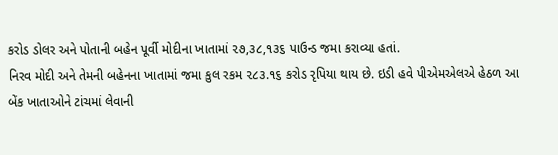કરોડ ડોલર અને પોતાની બહેન પૂર્વી મોદીના ખાતામાં ૨૭,૩૮,૧૩૬ પાઉન્ડ જમા કરાવ્યા હતાં.
નિરવ મોદી અને તેમની બહેનના ખાતામાં જમા કુલ રકમ ૨૮૩.૧૬ કરોડ રૃપિયા થાય છે. ઇડી હવે પીએમએલએ હેઠળ આ બેંક ખાતાઓને ટાંચમાં લેવાની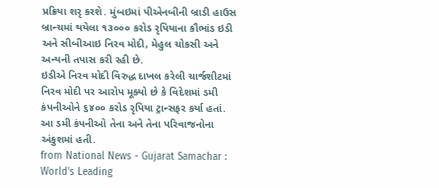પ્રક્રિયા શરૃ કરશે. મુંબઇમાં પીએનબીની બ્રાડી હાઉસ બ્રાન્ચમાં થયેલા ૧૩૦૦૦ કરોડ રૃપિયાના કૌભાંડ ઇડી અને સીબીઆઇ નિરવ મોદી, મેહુલ ચોકસી અને અન્યની તપાસ કરી રહી છે.
ઇડીએ નિરવ મોદી વિરુદ્ધ દાખલ કરેલી ચાર્જશીટમાં નિરવ મોદી પર આરોપ મૂક્યો છે કે વિદેશમાં ડમી કંપનીઓને ૬૪૦૦ કરોડ રૃપિયા ટ્રાન્સફર કર્યા હતાં. આ ડમી કંપનીઓ તેના અને તેના પરિવાજનોના અંકુશમાં હતી.
from National News - Gujarat Samachar : World's Leading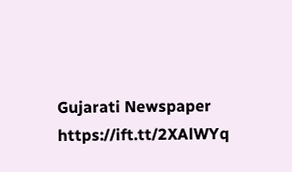Gujarati Newspaper https://ift.tt/2XAlWYq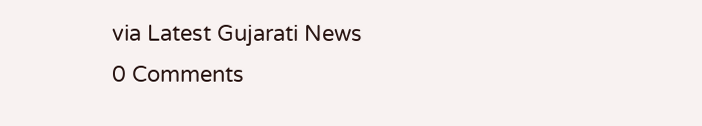via Latest Gujarati News
0 Comments